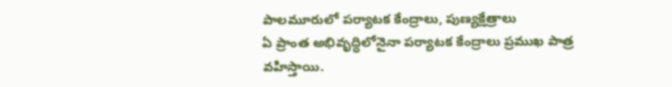పాలమూరులో పర్యాటక కేంద్రాలు, పుణ్యక్షేత్రాలు
ఏ ప్రాంత అభివృద్ధిలోనైనా పర్యాటక కేంద్రాలు ప్రముఖ పాత్ర వహిస్తాయి.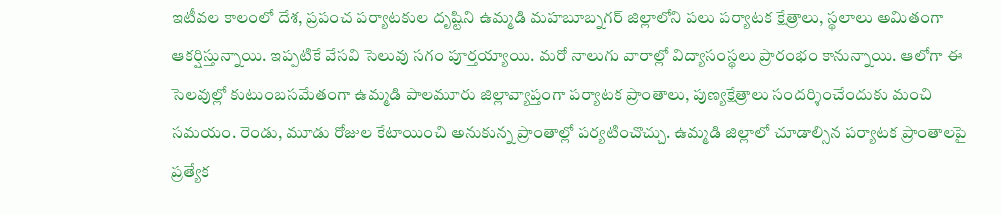ఇటీవల కాలంలో దేశ, ప్రపంచ పర్యాటకుల దృష్టిని ఉమ్మడి మహబూబ్నగర్ జిల్లాలోని పలు పర్యాటక క్షేత్రాలు, స్థలాలు అమితంగా ఆకర్షిస్తున్నాయి. ఇప్పటికే వేసవి సెలువు సగం పూర్తయ్యాయి. మరో నాలుగు వారాల్లో విద్యాసంస్థలు ప్రారంభం కానున్నాయి. ఆలోగా ఈ సెలవుల్లో కుటుంబసమేతంగా ఉమ్మడి పాలమూరు జిల్లావ్యాప్తంగా పర్యాటక ప్రాంతాలు, పుణ్యక్షేత్రాలు సందర్శించేందుకు మంచి సమయం. రెండు, మూడు రోజుల కేటాయించి అనుకున్న ప్రాంతాల్లో పర్యటించొచ్చు. ఉమ్మడి జిల్లాలో చూడాల్సిన పర్యాటక ప్రాంతాలపై ప్రత్యేక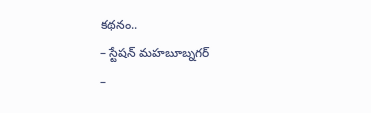కథనం..
– స్టేషన్ మహబూబ్నగర్
–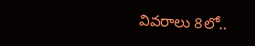వివరాలు 8లో..